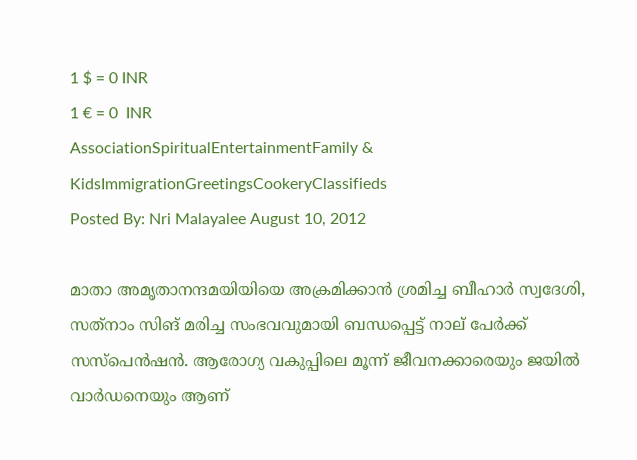1 $ = 0 INR
1 € = 0  INR
AssociationSpiritualEntertainmentFamily & KidsImmigrationGreetingsCookeryClassifieds
Posted By: Nri Malayalee August 10, 2012

മാതാ അമൃതാനന്ദമയിയിയെ അക്രമിക്കാന്‍ ശ്രമിച്ച ബീഹാര്‍ സ്വദേശി, സത്‌നാം സിങ്‌ മരിച്ച സംഭവവുമായി ബന്ധപ്പെട്ട്‌ നാല്‌ പേര്‍ക്ക്‌ സസ്‌പെന്‍ഷന്‍. ആരോഗ്യ വകുപ്പിലെ മൂന്ന്‌ ജീവനക്കാരെയും ജയില്‍ വാര്‍ഡനെയും ആണ്‌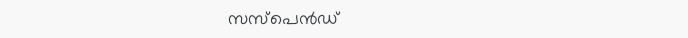സസ്‌പെന്‍ഡ്‌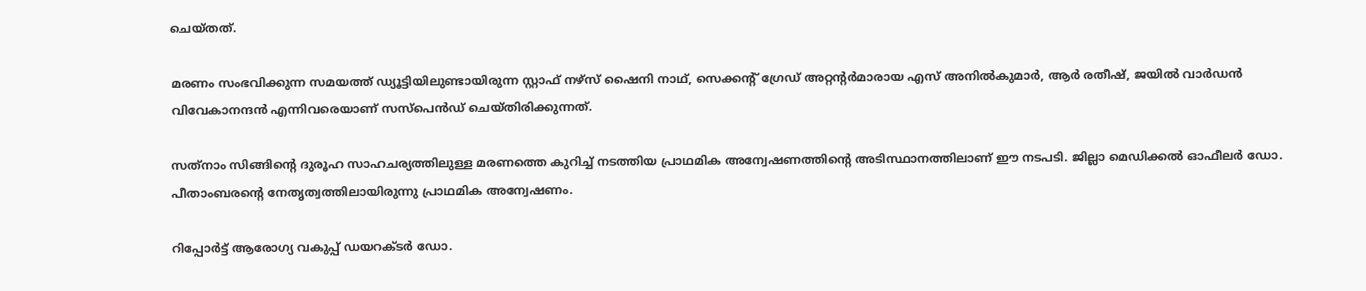ചെയ്‌തത്‌.

മരണം സംഭവിക്കുന്ന സമയത്ത്‌ ഡ്യൂട്ടിയിലുണ്ടായിരുന്ന സ്റ്റാഫ്‌ നഴ്‌സ്‌ ഷൈനി നാഥ്‌, സെക്കന്റ്‌ ഗ്രേഡ്‌ അറ്റന്റര്‍മാരായ എസ്‌ അനില്‍കുമാര്‍, ആര്‍ രതീഷ്‌, ജയില്‍ വാര്‍ഡന്‍ വിവേകാനന്ദന്‍ എന്നിവരെയാണ്‌ സസ്‌പെന്‍ഡ്‌ ചെയ്‌തിരിക്കുന്നത്‌.

സത്‌നാം സിങ്ങിന്റെ ദുരൂഹ സാഹചര്യത്തിലുള്ള മരണത്തെ കുറിച്ച്‌ നടത്തിയ പ്രാഥമിക അന്വേഷണത്തിന്റെ അടിസ്ഥാനത്തിലാണ്‌ ഈ നടപടി. ജില്ലാ മെഡിക്കല്‍ ഓഫീലര്‍ ഡോ. പീതാംബരന്റെ നേതൃത്വത്തിലായിരുന്നു പ്രാഥമിക അന്വേഷണം.

റിപ്പോര്‍ട്ട്‌ ആരോഗ്യ വകുപ്പ്‌ ഡയറക്ടര്‍ ഡോ.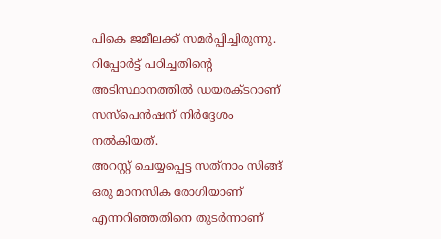പികെ ജമീലക്ക്‌ സമര്‍പ്പിച്ചിരുന്നു. റിപ്പോര്‍ട്ട്‌ പഠിച്ചതിന്റെ അടിസ്ഥാനത്തില്‍ ഡയരക്ടറാണ്‌ സസ്‌പെന്‍ഷന്‌ നിര്‍ദ്ദേശം നല്‍കിയത്‌.
അറസ്റ്റ്‌ ചെയ്യപ്പെട്ട സത്‌നാം സിങ്ങ്‌ ഒരു മാനസിക രോഗിയാണ്‌ എന്നറിഞ്ഞതിനെ തുടര്‍ന്നാണ്‌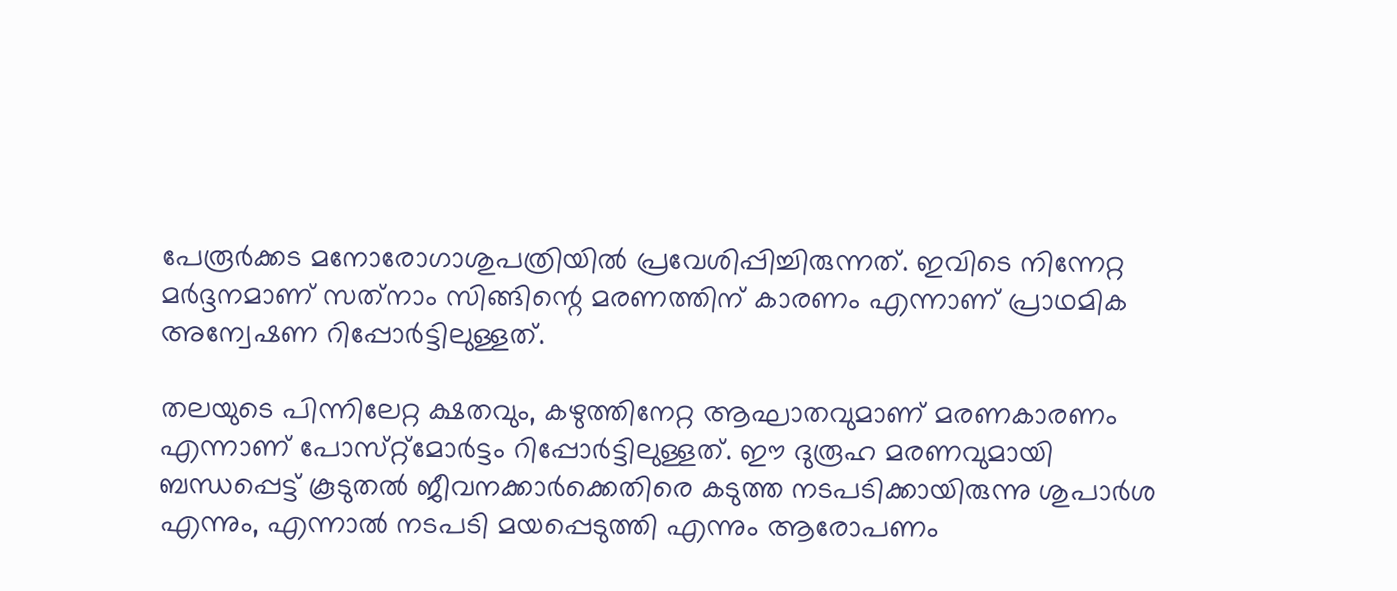പേരൂര്‍ക്കട മനോരോഗാശുപത്രിയില്‍ പ്രവേശിപ്പിച്ചിരുന്നത്‌. ഇവിടെ നിന്നേറ്റ മര്‍ദ്ദനമാണ്‌ സത്‌നാം സിങ്ങിന്റെ മരണത്തിന്‌ കാരണം എന്നാണ്‌ പ്രാഥമിക അന്വേഷണ റിപ്പോര്‍ട്ടിലുള്ളത്‌.

തലയുടെ പിന്നിലേറ്റ ക്ഷതവും, കഴുത്തിനേറ്റ ആഘാതവുമാണ്‌ മരണകാരണം എന്നാണ്‌ പോസ്‌റ്റ്‌മോര്‍ട്ടം റിപ്പോര്‍ട്ടിലുള്ളത്‌. ഈ ദുരൂഹ മരണവുമായി ബന്ധപ്പെട്ട്‌ കൂടുതല്‍ ജീവനക്കാര്‍ക്കെതിരെ കടുത്ത നടപടിക്കായിരുന്നു ശുപാര്‍ശ എന്നും, എന്നാല്‍ നടപടി മയപ്പെടുത്തി എന്നും ആരോപണം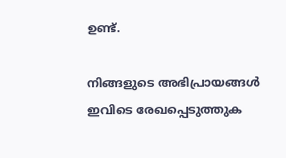ഉണ്ട്‌.

നിങ്ങളുടെ അഭിപ്രായങ്ങള്‍ ഇവിടെ രേഖപ്പെടുത്തുക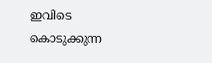ഇവിടെ കൊടുക്കുന്ന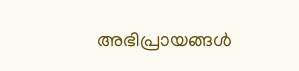അഭിപ്രായങ്ങള്‍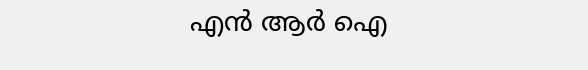എന്‍ ആര്‍ ഐ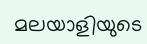മലയാളിയുടെ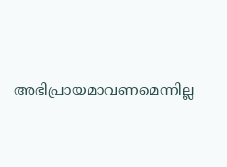അഭിപ്രായമാവണമെന്നില്ല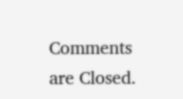Comments are Closed.